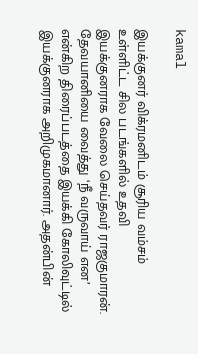kamal

இயக்குனர் விக்ரமனிடம் சூரிய வம்சம் உள்ளிட்ட சில படங்களில் உதவி இயக்குனராக வேலை செய்தவர் ராஜகுமாரன். தேவயானியை வைத்து ‘நீ வருவாய் என’ என்கிற திரைப்படத்தை இயக்கி கோலிவுட்டில் இயக்குனராக அறிமுகமானார். அதன்பின்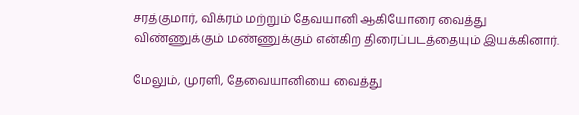சரத்குமார், விக்ரம் மற்றும் தேவயானி ஆகியோரை வைத்து விண்ணுக்கும் மண்ணுக்கும் என்கிற திரைப்படத்தையும் இயக்கினார்.

மேலும், முரளி, தேவையானியை வைத்து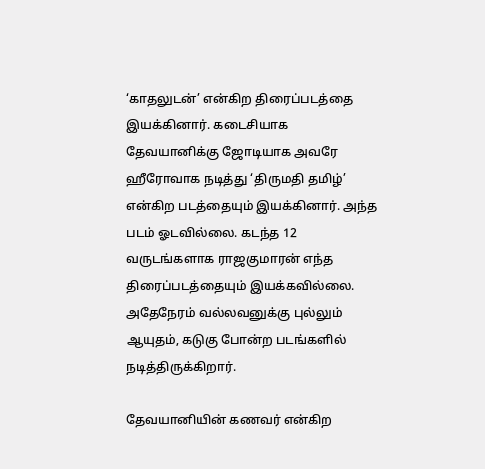‘காதலுடன்’ என்கிற திரைப்படத்தை இயக்கினார். கடைசியாக தேவயானிக்கு ஜோடியாக அவரே ஹீரோவாக நடித்து ‘திருமதி தமிழ்’ என்கிற படத்தையும் இயக்கினார். அந்த படம் ஓடவில்லை. கடந்த 12 வருடங்களாக ராஜகுமாரன் எந்த திரைப்படத்தையும் இயக்கவில்லை. அதேநேரம் வல்லவனுக்கு புல்லும் ஆயுதம், கடுகு போன்ற படங்களில் நடித்திருக்கிறார்.

தேவயானியின் கணவர் என்கிற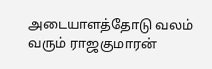அடையாளத்தோடு வலம் வரும் ராஜகுமாரன்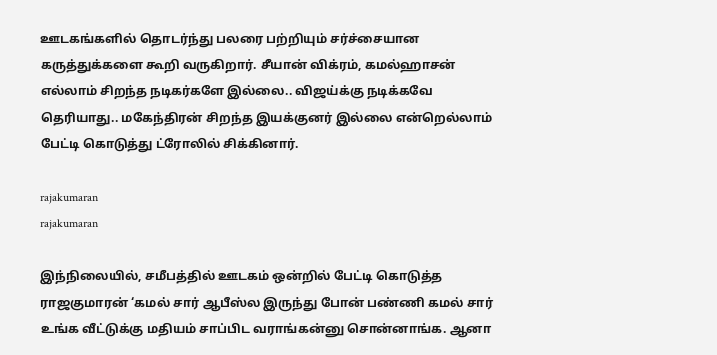ஊடகங்களில் தொடர்ந்து பலரை பற்றியும் சர்ச்சையான கருத்துக்களை கூறி வருகிறார். சீயான் விக்ரம், கமல்ஹாசன் எல்லாம் சிறந்த நடிகர்களே இல்லை.. விஜய்க்கு நடிக்கவே தெரியாது.. மகேந்திரன் சிறந்த இயக்குனர் இல்லை என்றெல்லாம் பேட்டி கொடுத்து ட்ரோலில் சிக்கினார்.

rajakumaran
rajakumaran

இந்நிலையில், சமீபத்தில் ஊடகம் ஒன்றில் பேட்டி கொடுத்த ராஜகுமாரன் ‘கமல் சார் ஆபீஸ்ல இருந்து போன் பண்ணி கமல் சார் உங்க வீட்டுக்கு மதியம் சாப்பிட வராங்கன்னு சொன்னாங்க. ஆனா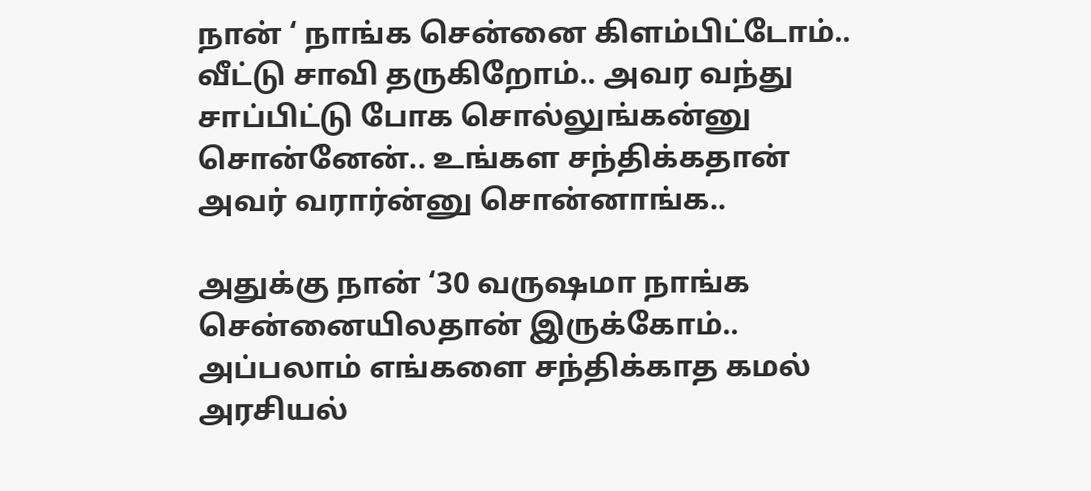நான் ‘ நாங்க சென்னை கிளம்பிட்டோம்.. வீட்டு சாவி தருகிறோம்.. அவர வந்து சாப்பிட்டு போக சொல்லுங்கன்னு சொன்னேன்.. உங்கள சந்திக்கதான் அவர் வரார்ன்னு சொன்னாங்க..

அதுக்கு நான் ‘30 வருஷமா நாங்க சென்னையிலதான் இருக்கோம்.. அப்பலாம் எங்களை சந்திக்காத கமல் அரசியல்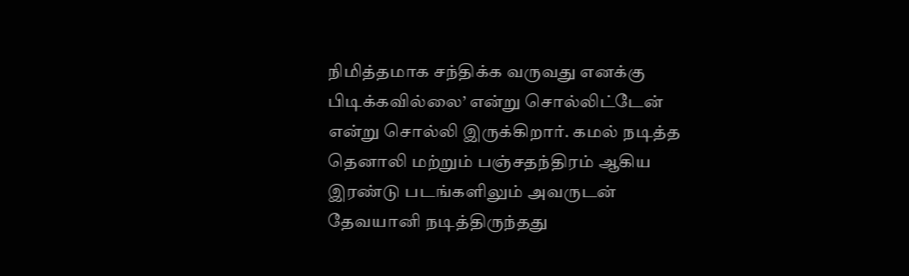நிமித்தமாக சந்திக்க வருவது எனக்கு பிடிக்கவில்லை’ என்று சொல்லிட்டேன் என்று சொல்லி இருக்கிறார். கமல் நடித்த தெனாலி மற்றும் பஞ்சதந்திரம் ஆகிய இரண்டு படங்களிலும் அவருடன் தேவயானி நடித்திருந்தது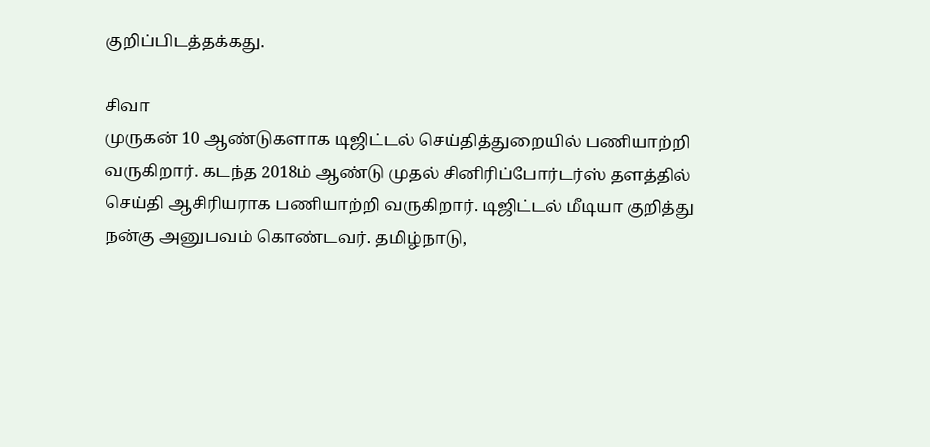குறிப்பிடத்தக்கது.

சிவா
முருகன் 10 ஆண்டுகளாக டிஜிட்டல் செய்தித்துறையில் பணியாற்றி வருகிறார். கடந்த 2018ம் ஆண்டு முதல் சினிரிப்போர்டர்ஸ் தளத்தில் செய்தி ஆசிரியராக பணியாற்றி வருகிறார். டிஜிட்டல் மீடியா குறித்து நன்கு அனுபவம் கொண்டவர். தமிழ்நாடு,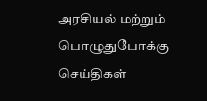அரசியல் மற்றும் பொழுதுபோக்கு செய்திகள்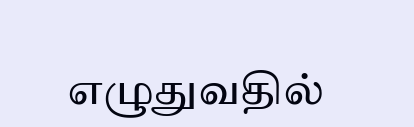எழுதுவதில்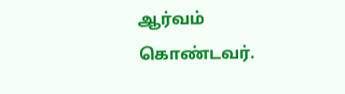ஆர்வம் கொண்டவர்.